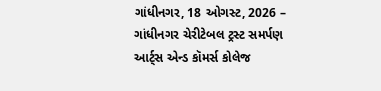ગાંધીનગર, 18 ઓગસ્ટ, 2026 – ગાંધીનગર ચેરીટેબલ ટ્રસ્ટ સમર્પણ આર્ટ્સ એન્ડ કૉમર્સ કોલેજ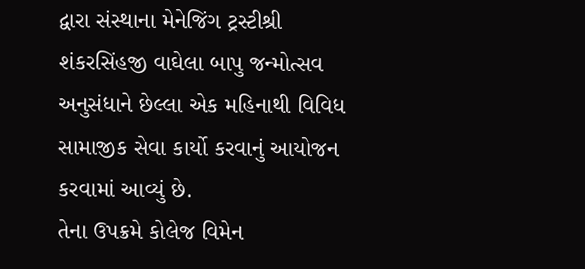દ્વારા સંસ્થાના મેનેજિંગ ટ્રસ્ટીશ્રી શંકરસિંહજી વાઘેલા બાપુ જન્મોત્સવ અનુસંધાને છેલ્લા એક મહિનાથી વિવિધ સામાજીક સેવા કાર્યો કરવાનું આયોજન કરવામાં આવ્યું છે.
તેના ઉપક્રમે કોલેજ વિમેન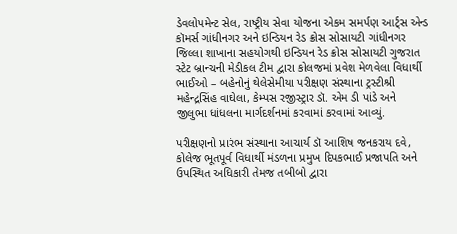ડેવલોપમેન્ટ સેલ, રાષ્ટ્રીય સેવા યોજના એકમ સમર્પણ આર્ટ્સ એન્ડ કૉમર્સ ગાંધીનગર અને ઇન્ડિયન રેડ ક્રોસ સોસાયટી ગાંધીનગર જિલ્લા શાખાના સહયોગથી ઇન્ડિયન રેડ ક્રોસ સોસાયટી ગુજરાત સ્ટેટ બ્રાન્ચની મેડીકલ ટીમ દ્વારા કોલજમાં પ્રવેશ મેળવેલા વિધાર્થી ભાઈઓ – બહેનોનું થેલેસેમીયા પરીક્ષણ સંસ્થાના ટ્રસ્ટીશ્રી મહેન્દ્રસિંહ વાઘેલા, કેમ્પસ રજીસ્ટ્રાર ડૉ. એમ ડી પાંડે અને જીલુભા ધાંધલના માર્ગદર્શનમાં કરવામાં કરવામાં આવ્યું.

પરીક્ષણનો પ્રારંભ સંસ્થાના આચાર્ય ડૉ આશિષ જનકરાય દવે, કોલેજ ભૂતપૂર્વ વિધાર્થી મંડળના પ્રમુખ દિપકભાઈ પ્રજાપતિ અને ઉપસ્થિત અધિકારી તેમજ તબીબો દ્વારા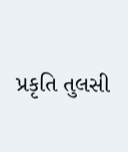પ્રકૃતિ તુલસી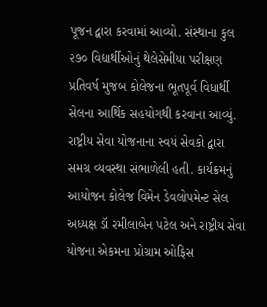પૂજન દ્વારા કરવામાં આવ્યો. સંસ્થાના કુલ ૨૭૦ વિદ્યાર્થીઓનું થેલેસેમીયા પરીક્ષણ પ્રતિવર્ષ મુજબ કોલેજના ભૂતપૂર્વ વિધાર્થી સેલના આર્થિક સહયોગથી કરવાના આવ્યું. રાષ્ટ્રીય સેવા યોજનાના સ્વયં સેવકો દ્વારા સમગ્ર વ્યવસ્થા સંભાળેલી હતી. કાર્યક્રમનું આયોજન કોલેજ વિમેન ડેવલોપમેન્ટ સેલ અધ્યક્ષ ડૉ રમીલાબેન પટેલ અને રાષ્ટ્રીય સેવા યોજના એકમના પ્રોગ્રામ ઓફિસ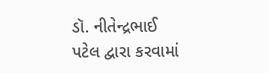ડૉ. નીતેન્દ્રભાઈ પટેલ દ્વારા કરવામાં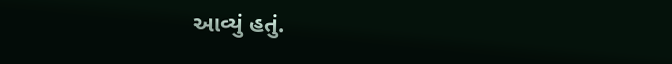આવ્યું હતું.